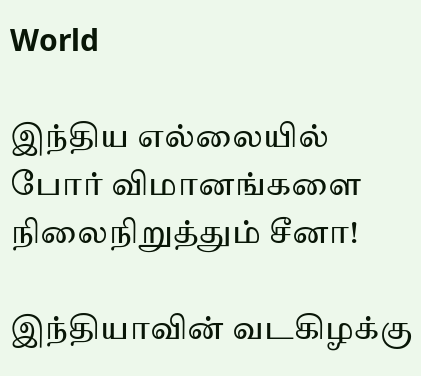World

இந்திய எல்லையில் போர் விமானங்களை நிலைநிறுத்தும் சீனா!

இந்தியாவின் வடகிழக்கு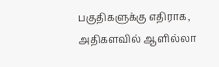பகுதிகளுக்கு எதிராக, அதிகளவில் ஆளில்லா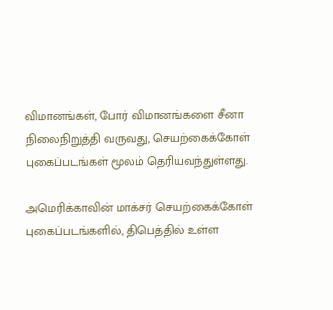விமானங்கள், போர் விமானங்களை சீனா நிலைநிறுத்தி வருவது, செயற்கைக்கோள் புகைப்படங்கள் மூலம் தெரியவந்துள்ளது.

அமெரிக்காவின் மாக்சர் செயற்கைக்கோள் புகைப்படங்களில், திபெத்தில் உள்ள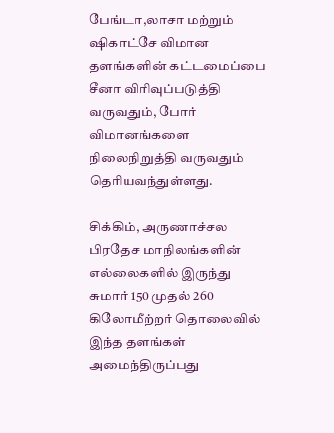பேங்டா,லாசா மற்றும் ஷிகாட்சே விமான தளங்களின் கட்டமைப்பை சீனா விரிவுப்படுத்தி வருவதும், போர் விமானங்களை நிலைநிறுத்தி வருவதும் தெரியவந்துள்ளது.

சிக்கிம், அருணாச்சல பிரதேச மாநிலங்களின் எல்லைகளில் இருந்து சுமார் 150 முதல் 260 கிலோமீற்றர் தொலைவில் இந்த தளங்கள் அமைந்திருப்பது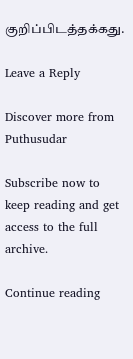குறிப்பிடத்தக்கது.

Leave a Reply

Discover more from Puthusudar

Subscribe now to keep reading and get access to the full archive.

Continue reading